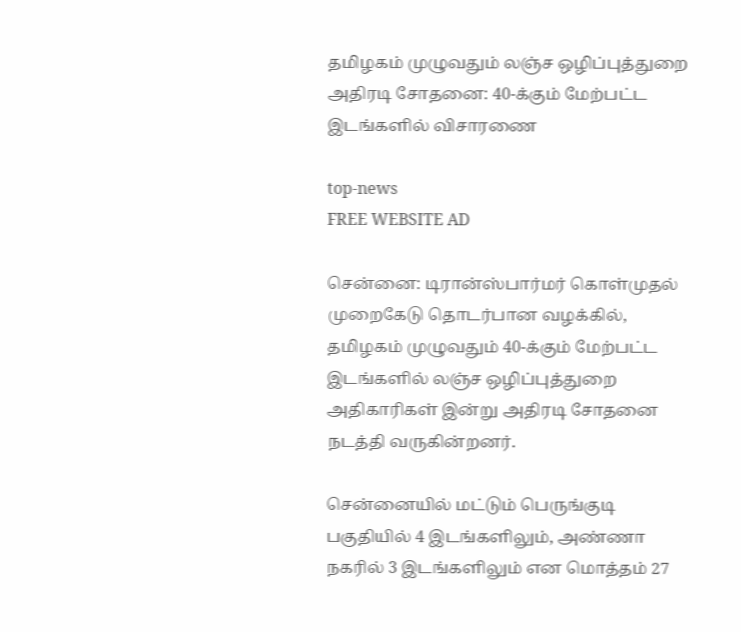தமிழகம் முழுவதும் லஞ்ச ஒழிப்புத்துறை அதிரடி சோதனை: 40-க்கும் மேற்பட்ட இடங்களில் விசாரணை

top-news
FREE WEBSITE AD

சென்னை: டிரான்ஸ்பார்மர் கொள்முதல் முறைகேடு தொடர்பான வழக்கில், தமிழகம் முழுவதும் 40-க்கும் மேற்பட்ட இடங்களில் லஞ்ச ஒழிப்புத்துறை அதிகாரிகள் இன்று அதிரடி சோதனை நடத்தி வருகின்றனர்.

சென்னையில் மட்டும் பெருங்குடி பகுதியில் 4 இடங்களிலும், அண்ணா நகரில் 3 இடங்களிலும் என மொத்தம் 27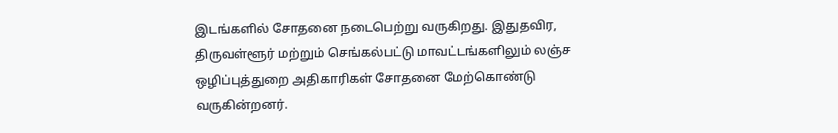இடங்களில் சோதனை நடைபெற்று வருகிறது. இதுதவிர, திருவள்ளூர் மற்றும் செங்கல்பட்டு மாவட்டங்களிலும் லஞ்ச ஒழிப்புத்துறை அதிகாரிகள் சோதனை மேற்கொண்டு வருகின்றனர்.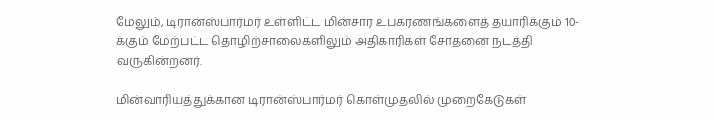மேலும், டிரான்ஸ்பார்மர் உள்ளிட்ட மின்சார உபகரணங்களைத் தயாரிக்கும் 10-க்கும் மேற்பட்ட தொழிற்சாலைகளிலும் அதிகாரிகள் சோதனை நடத்தி வருகின்றனர்.

மின்வாரியத்துக்கான டிரான்ஸ்பார்மர் கொள்முதலில் முறைகேடுகள்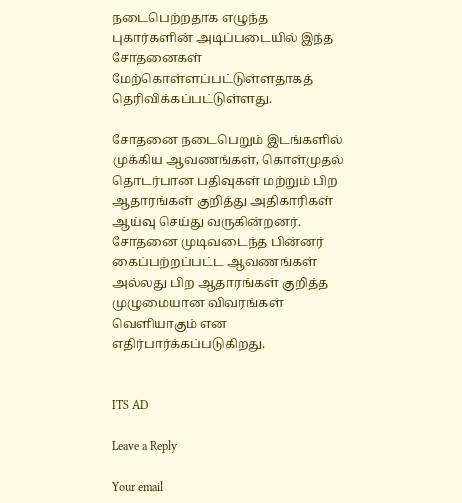நடைபெற்றதாக எழுந்த புகார்களின் அடிப்படையில் இந்த சோதனைகள் மேற்கொள்ளப்பட்டுள்ளதாகத் தெரிவிக்கப்பட்டுள்ளது.

சோதனை நடைபெறும் இடங்களில் முக்கிய ஆவணங்கள், கொள்முதல் தொடர்பான பதிவுகள் மற்றும் பிற ஆதாரங்கள் குறித்து அதிகாரிகள் ஆய்வு செய்து வருகின்றனர். சோதனை முடிவடைந்த பின்னர் கைப்பற்றப்பட்ட ஆவணங்கள் அல்லது பிற ஆதாரங்கள் குறித்த முழுமையான விவரங்கள் வெளியாகும் என எதிர்பார்க்கப்படுகிறது.


ITS AD

Leave a Reply

Your email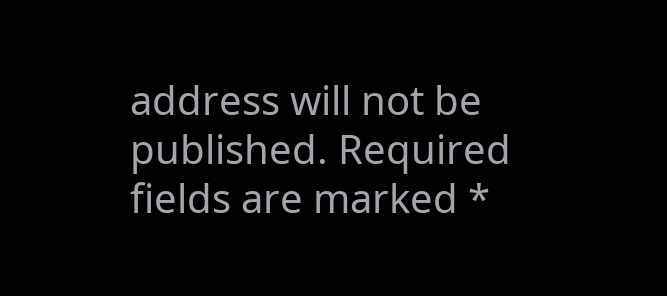address will not be published. Required fields are marked *